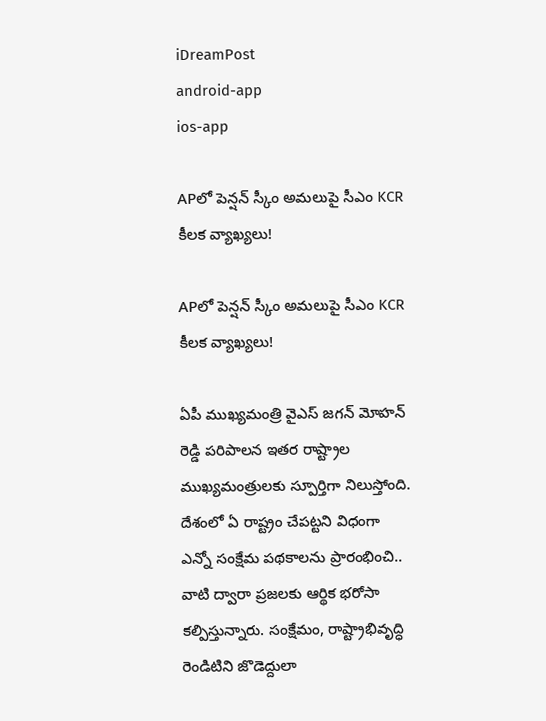iDreamPost
android-app
ios-app

APలో పెన్షన్ స్కీం అమలుపై సీఎం KCR కీలక వ్యాఖ్యలు!

APలో పెన్షన్ స్కీం అమలుపై సీఎం KCR కీలక వ్యాఖ్యలు!

ఏపీ ముఖ్యమంత్రి వైఎస్ జగన్ మోహన్ రెడ్డి పరిపాలన ఇతర రాష్ట్రాల ముఖ్యమంత్రులకు స్పూర్తిగా నిలుస్తోంది. దేశంలో ఏ రాష్ట్రం చేపట్టని విధంగా ఎన్నో సంక్షేమ పథకాలను ప్రారంభించి.. వాటి ద్వారా ప్రజలకు ఆర్థిక భరోసా కల్పిస్తున్నారు. సంక్షేమం, రాష్ట్రాభివృద్ధి రెండిటిని జొడెద్దులా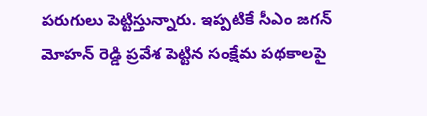పరుగులు పెట్టిస్తున్నారు. ఇప్పటికే సీఎం జగన్ మోహన్ రెడ్డి ప్రవేశ పెట్టిన సంక్షేమ పథకాలపై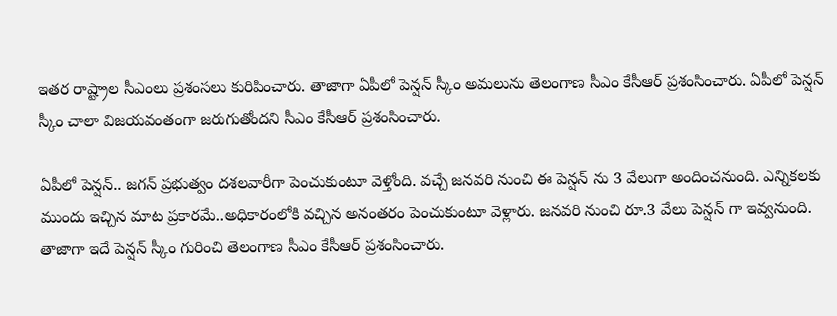ఇతర రాష్ట్రాల సీఎంలు ప్రశంసలు కురిపించారు. తాజాగా ఏపీలో పెన్షన్ స్కీం అమలును తెలంగాణ సీఎం కేసీఆర్ ప్రశంసించారు. ఏపీలో పెన్షన్ స్కీం చాలా విజయవంతంగా జరుగుతోందని సీఎం కేసీఆర్ ప్రశంసించారు.

ఏపీలో పెన్షన్.. జగన్ ప్రభుత్వం దశలవారీగా పెంచుకుంటూ వెళ్తోంది. వచ్చే జనవరి నుంచి ఈ పెన్షన్ ను 3 వేలుగా అందించనుంది. ఎన్నికలకు ముందు ఇచ్చిన మాట ప్రకారమే..అధికారంలోకి వచ్చిన అనంతరం పెంచుకుంటూ వెళ్లారు. జనవరి నుంచి రూ.3 వేలు పెన్షన్ గా ఇవ్వనుంది. తాజాగా ఇదే పెన్షన్ స్కీం గురించి తెలంగాణ సీఎం కేసీఆర్ ప్రశంసించారు.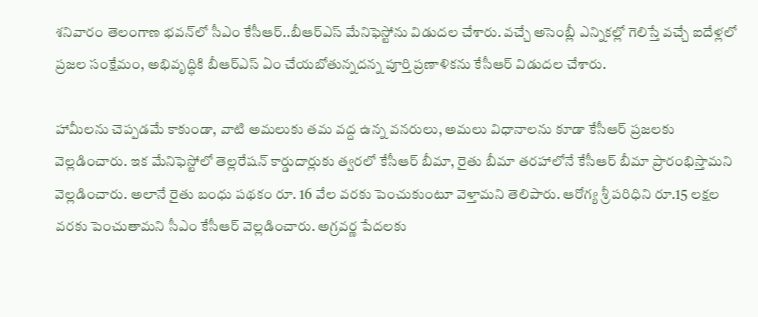శనివారం తెలంగాణ భవన్‌లో సీఎం కేసీఆర్..బీఆర్ఎస్ మేనిఫెస్టోను విడుదల చేశారు. వచ్చే అసెంబ్లీ ఎన్నికల్లో గెలిస్తే వచ్చే ఐదేళ్లలో ప్రజల సంక్షేమం, అభివృద్ధికి బీఆర్‌ఎస్‌ ఏం చేయబోతున్నదన్న పూర్తి ప్రణాళికను కేసీఆర్ విడుదల చేశారు.

హామీలను చెప్పడమే కాకుండా, వాటి అమలుకు తమ వద్ద ఉన్న వనరులు, అమలు విధానాలను కూడా కేసీఆర్‌ ప్రజలకు వెల్లడించారు. ఇక మేనిఫెస్టోలో తెల్లరేషన్ కార్డుదార్లుకు త్వరలో కేసీఆర్ బీమా, రైతు బీమా తరహాలోనే కేసీఆర్ బీమా ప్రారంభిస్తామని వెల్లడించారు. అలానే రైతు బంధు పథకం రూ. 16 వేల వరకు పెంచుకుంటూ వెళ్తామని తెలిపారు. ఆరోగ్య శ్రీ పరిధిని రూ.15 లక్షల వరకు పెంచుతామని సీఎం కేసీఆర్ వెల్లడించారు. అగ్రవర్ణ పేదలకు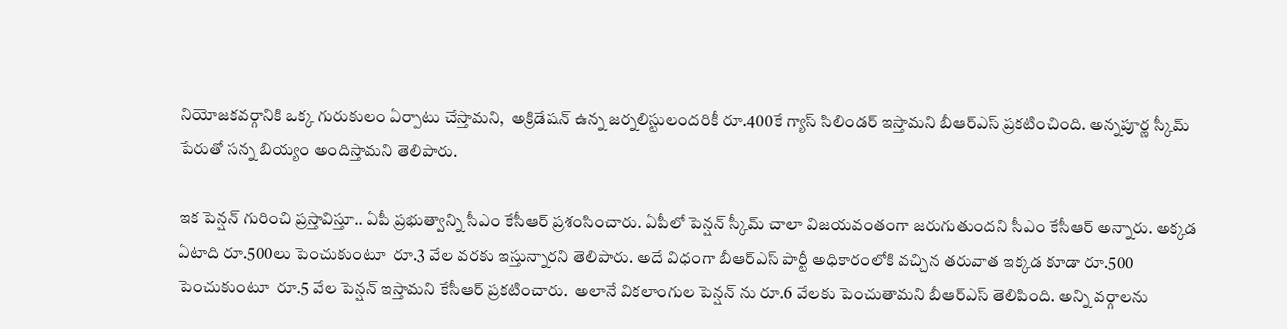నియోజకవర్గానికి ఒక్క గురుకులం ఏర్పాటు చేస్తామని,  అక్రిడేషన్ ఉన్న జర్నలిస్టులందరికీ రూ.400కే గ్యాస్ సిలిండర్ ఇస్తామని బీఆర్ఎస్ ప్రకటించింది. అన్నపూర్ణ స్కీమ్ పేరుతో సన్న బియ్యం అందిస్తామని తెలిపారు.

ఇక పెన్షన్ గురించి ప్రస్తావిస్తూ.. ఏపీ ప్రభుత్వాన్ని సీఎం కేసీఆర్ ప్రశంసించారు. ఏపీలో పెన్షన్ స్కీమ్ చాలా విజయవంతంగా జరుగుతుందని సీఎం కేసీఆర్ అన్నారు. అక్కడ ఏటాది రూ.500లు పెంచుకుంటూ  రూ.3 వేల వరకు ఇస్తున్నారని తెలిపారు. అదే విధంగా బీఆర్ఎస్ పార్టీ అధికారంలోకి వచ్చిన తరువాత ఇక్కడ కూడా రూ.500 పెంచుకుంటూ  రూ.5 వేల పెన్షన్ ఇస్తామని కేసీఆర్ ప్రకటించారు.  అలానే వికలాంగుల పెన్షన్ ను రూ.6 వేలకు పెంచుతామని బీఆర్ఎస్ తెలిపింది. అన్ని వర్గాలను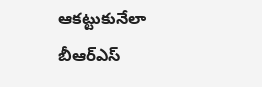ఆకట్టుకునేలా బీఆర్ఎస్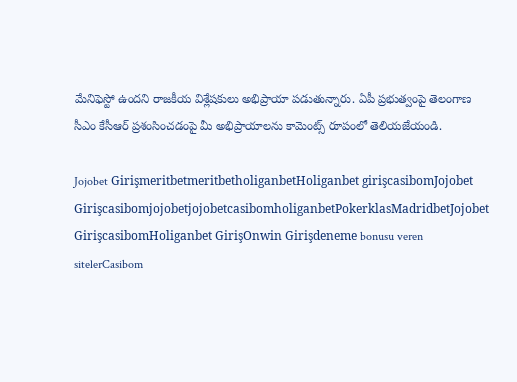మేనిఫెస్టో ఉందని రాజకీయ విశ్లేషకులు అభిప్రాయా పడుతున్నారు. ఏపీ ప్రభుత్వంపై తెలంగాణ సీఎం కేసీఆర్ ప్రశంసించడంపై మీ అభిప్రాయాలను కామెంట్స్ రూపంలో తెలియజేయండి.

Jojobet GirişmeritbetmeritbetholiganbetHoliganbet girişcasibomJojobet GirişcasibomjojobetjojobetcasibomholiganbetPokerklasMadridbetJojobet GirişcasibomHoliganbet GirişOnwin Girişdeneme bonusu veren sitelerCasibom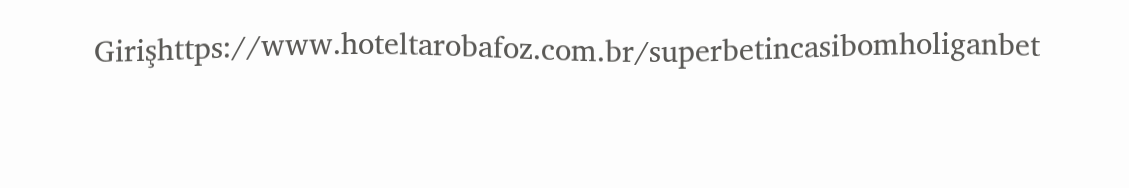Girişhttps://www.hoteltarobafoz.com.br/superbetincasibomholiganbet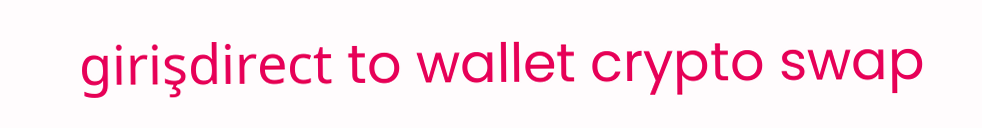girişdirect to wallet crypto swap